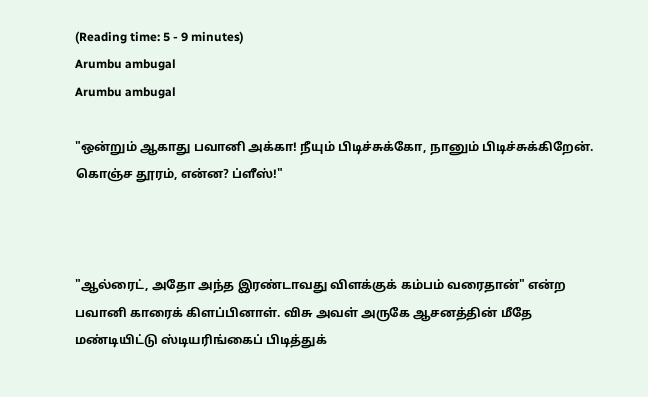(Reading time: 5 - 9 minutes)
Arumbu ambugal
Arumbu ambugal

"ஒன்றும் ஆகாது பவானி அக்கா! நீயும் பிடிச்சுக்கோ, நானும் பிடிச்சுக்கிறேன். கொஞ்ச தூரம், என்ன? ப்ளீஸ்!"



"ஆல்ரைட், அதோ அந்த இரண்டாவது விளக்குக் கம்பம் வரைதான்" என்ற பவானி காரைக் கிளப்பினாள். விசு அவள் அருகே ஆசனத்தின் மீதே மண்டியிட்டு ஸ்டியரிங்கைப் பிடித்துக்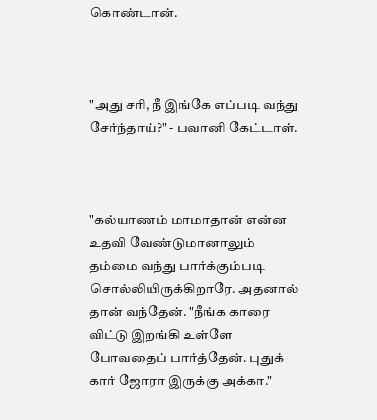கொண்டான்.



"அது சரி, நீ இங்கே எப்படி வந்து சேர்ந்தாய்?" - பவானி கேட்டாள்.



"கல்யாணம் மாமாதான் என்ன உதவி வேண்டுமானாலும் தம்மை வந்து பார்க்கும்படி சொல்லியிருக்கிறாரே. அதனால் தான் வந்தேன். "நீங்க காரை விட்டு இறங்கி உள்ளே போவதைப் பார்த்தேன். புதுக் கார் ஜோரா இருக்கு அக்கா."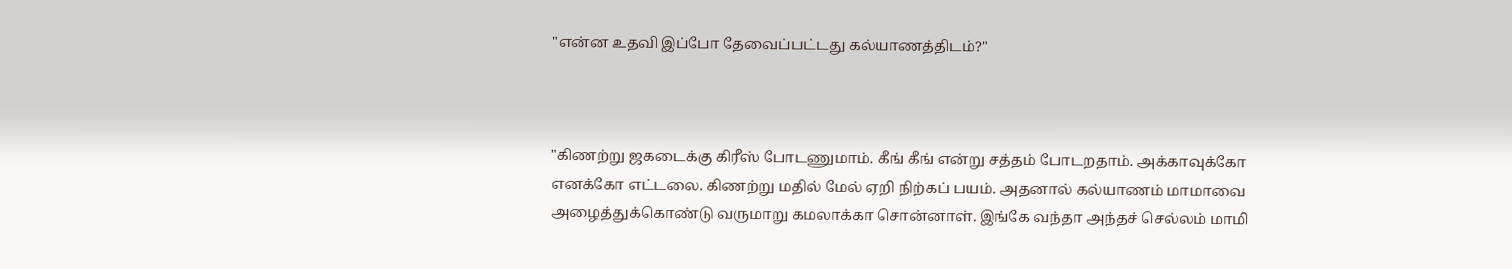"என்ன உதவி இப்போ தேவைப்பட்டது கல்யாணத்திடம்?"



"கிணற்று ஜகடைக்கு கிரீஸ் போடணுமாம். கீங் கீங் என்று சத்தம் போடறதாம். அக்காவுக்கோ எனக்கோ எட்டலை. கிணற்று மதில் மேல் ஏறி நிற்கப் பயம். அதனால் கல்யாணம் மாமாவை அழைத்துக்கொண்டு வருமாறு கமலாக்கா சொன்னாள். இங்கே வந்தா அந்தச் செல்லம் மாமி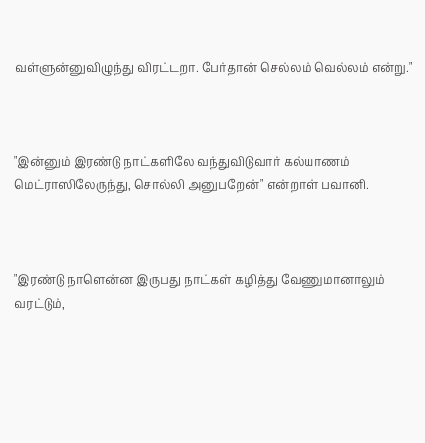வள்ளுன்னுவிழுந்து விரட்டறா. பேர்தான் செல்லம் வெல்லம் என்று."



"இன்னும் இரண்டு நாட்களிலே வந்துவிடுவார் கல்யாணம் மெட்ராஸிலேருந்து, சொல்லி அனுபறேன்" என்றாள் பவானி.



"இரண்டு நாளென்ன இருபது நாட்கள் கழித்து வேணுமானாலும் வரட்டும்,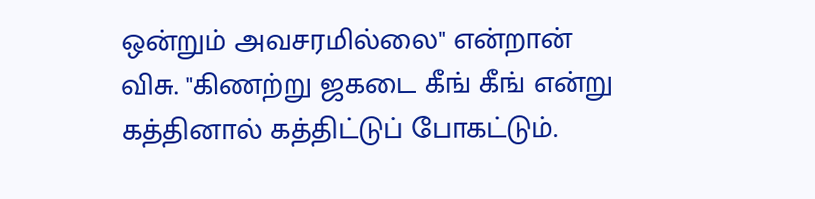ஒன்றும் அவசரமில்லை" என்றான் விசு. "கிணற்று ஜகடை கீங் கீங் என்று கத்தினால் கத்திட்டுப் போகட்டும்.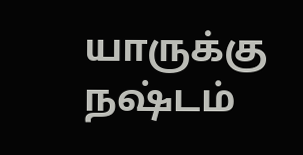யாருக்கு நஷ்டம்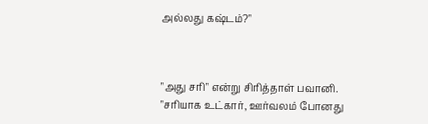அல்லது கஷ்டம்?"



"அது சரி" என்று சிரித்தாள் பவானி. "சரியாக உட்கார், ஊர்வலம் போனது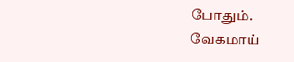போதும். வேகமாய்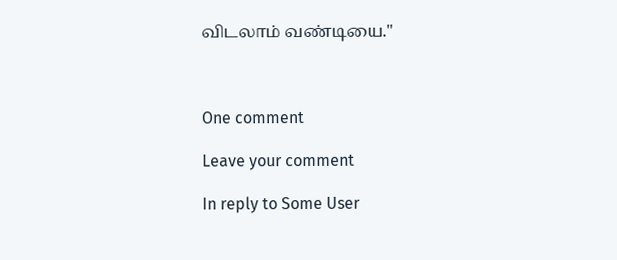விடலாம் வண்டியை."



One comment

Leave your comment

In reply to Some User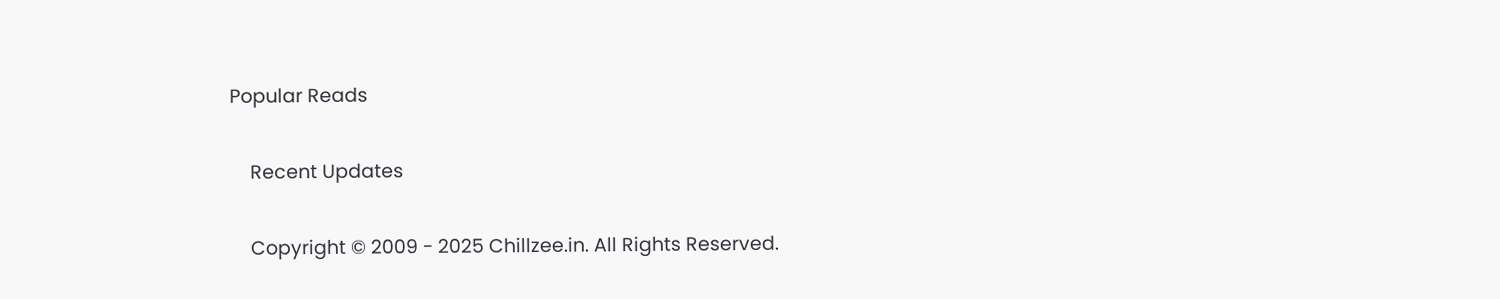Popular Reads

    Recent Updates

    Copyright © 2009 - 2025 Chillzee.in. All Rights Reserved.